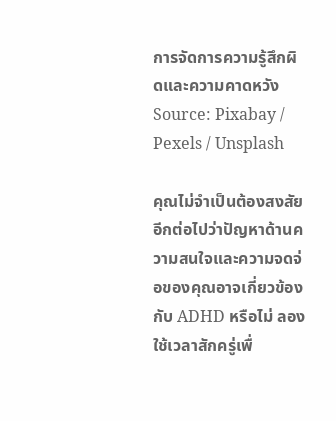การจัดการความรู้สึกผิดและความคาดหวัง Source: Pixabay / Pexels / Unsplash

คุณไม่จำเป็นต้องสงสัยอีกต่อไปว่าปัญหาด้านความสนใจและความจดจ่อของคุณอาจเกี่ยวข้องกับ ADHD หรือไม่ ลองใช้เวลาสักครู่เพื่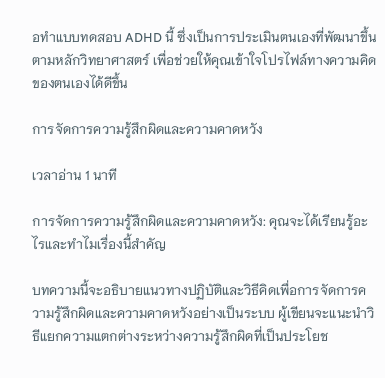อทำแบบทดสอบ ADHD นี้ ซึ่งเป็นการประเมินตนเองที่พัฒนาขึ้นตามหลักวิทยาศาสตร์ เพื่อช่วยให้คุณเข้าใจโปรไฟล์ทางความคิดของตนเองได้ดีขึ้น

การจัดการความรู้สึกผิดและความคาดหวัง

เวลาอ่าน 1 นาที

การจัดการความรู้สึกผิดและความคาดหวัง: คุณจะได้เรียนรู้อะไรและทำไมเรื่องนี้สำคัญ

บทความนี้จะอธิบายแนวทางปฏิบัติและวิธีคิดเพื่อการจัดการความรู้สึกผิดและความคาดหวังอย่างเป็นระบบ ผู้เขียนจะแนะนำวิธีแยกความแตกต่างระหว่างความรู้สึกผิดที่เป็นประโยช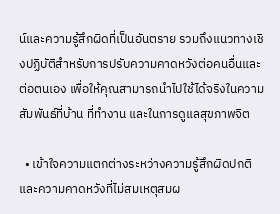น์และความรู้สึกผิดที่เป็นอันตราย รวมถึงแนวทางเชิงปฏิบัติสำหรับการปรับความคาดหวังต่อคนอื่นและต่อตนเอง เพื่อให้คุณสามารถนำไปใช้ได้จริงในความสัมพันธ์ที่บ้าน ที่ทำงาน และในการดูแลสุขภาพจิต

  • เข้าใจความแตกต่างระหว่างความรู้สึกผิดปกติและความคาดหวังที่ไม่สมเหตุสมผ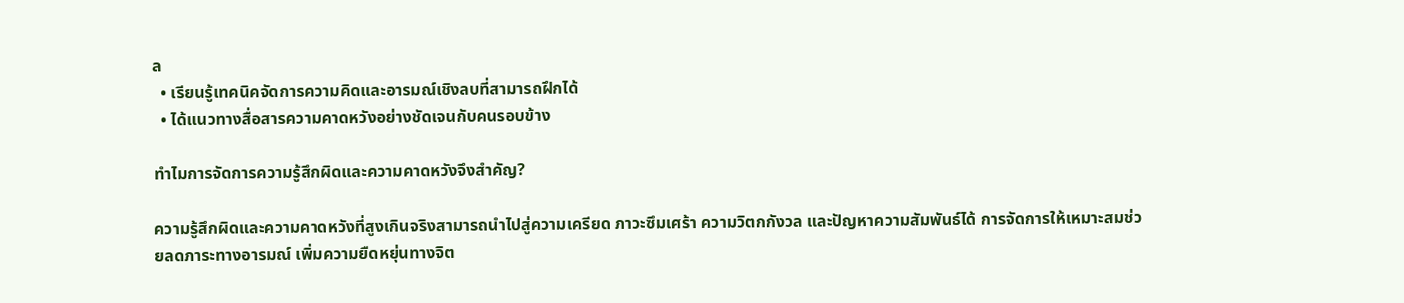ล
  • เรียนรู้เทคนิคจัดการความคิดและอารมณ์เชิงลบที่สามารถฝึกได้
  • ได้แนวทางสื่อสารความคาดหวังอย่างชัดเจนกับคนรอบข้าง

ทำไมการจัดการความรู้สึกผิดและความคาดหวังจึงสำคัญ?

ความรู้สึกผิดและความคาดหวังที่สูงเกินจริงสามารถนำไปสู่ความเครียด ภาวะซึมเศร้า ความวิตกกังวล และปัญหาความสัมพันธ์ได้ การจัดการให้เหมาะสมช่วยลดภาระทางอารมณ์ เพิ่มความยืดหยุ่นทางจิต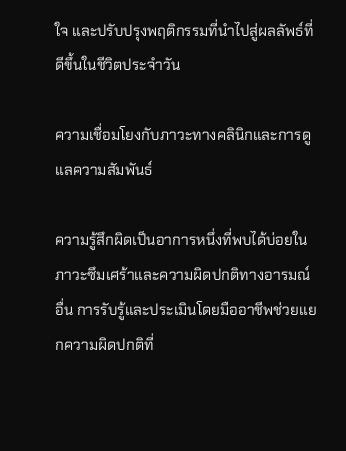ใจ และปรับปรุงพฤติกรรมที่นำไปสู่ผลลัพธ์ที่ดีขึ้นในชีวิตประจำวัน

ความเชื่อมโยงกับภาวะทางคลินิกและการดูแลความสัมพันธ์

ความรู้สึกผิดเป็นอาการหนึ่งที่พบได้บ่อยในภาวะซึมเศร้าและความผิดปกติทางอารมณ์อื่น การรับรู้และประเมินโดยมืออาชีพช่วยแยกความผิดปกติที่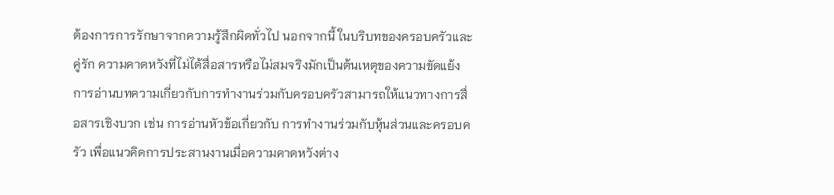ต้องการการรักษาจากความรู้สึกผิดทั่วไป นอกจากนี้ ในบริบทของครอบครัวและคู่รัก ความคาดหวังที่ไม่ได้สื่อสารหรือไม่สมจริงมักเป็นต้นเหตุของความขัดแย้ง การอ่านบทความเกี่ยวกับการทำงานร่วมกับครอบครัวสามารถให้แนวทางการสื่อสารเชิงบวก เช่น การอ่านหัวข้อเกี่ยวกับ การทำงานร่วมกับหุ้นส่วนและครอบครัว เพื่อแนวคิดการประสานงานเมื่อความคาดหวังต่าง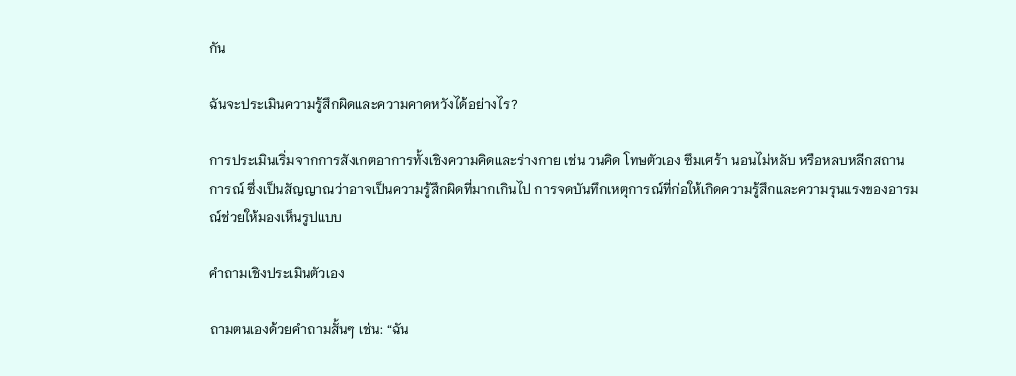กัน

ฉันจะประเมินความรู้สึกผิดและความคาดหวังได้อย่างไร?

การประเมินเริ่มจากการสังเกตอาการทั้งเชิงความคิดและร่างกาย เช่น วนคิด โทษตัวเอง ซึมเศร้า นอนไม่หลับ หรือหลบหลีกสถานการณ์ ซึ่งเป็นสัญญาณว่าอาจเป็นความรู้สึกผิดที่มากเกินไป การจดบันทึกเหตุการณ์ที่ก่อให้เกิดความรู้สึกและความรุนแรงของอารมณ์ช่วยให้มองเห็นรูปแบบ

คำถามเชิงประเมินตัวเอง

ถามตนเองด้วยคำถามสั้นๆ เช่น: “ฉัน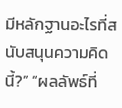มีหลักฐานอะไรที่สนับสนุนความคิดนี้?” “ผลลัพธ์ที่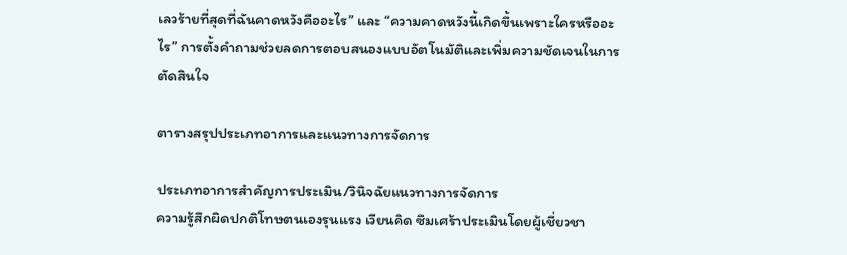เลวร้ายที่สุดที่ฉันคาดหวังคืออะไร” และ “ความคาดหวังนี้เกิดขึ้นเพราะใครหรืออะไร” การตั้งคำถามช่วยลดการตอบสนองแบบอัตโนมัติและเพิ่มความชัดเจนในการตัดสินใจ

ตารางสรุปประเภทอาการและแนวทางการจัดการ

ประเภทอาการสำคัญการประเมิน/วินิจฉัยแนวทางการจัดการ
ความรู้สึกผิดปกติโทษตนเองรุนแรง เวียนคิด ซึมเศร้าประเมินโดยผู้เชี่ยวชา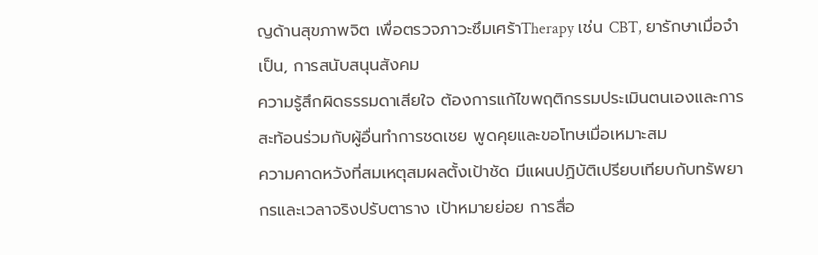ญด้านสุขภาพจิต เพื่อตรวจภาวะซึมเศร้าTherapy เช่น CBT, ยารักษาเมื่อจำเป็น, การสนับสนุนสังคม
ความรู้สึกผิดธรรมดาเสียใจ ต้องการแก้ไขพฤติกรรมประเมินตนเองและการสะท้อนร่วมกับผู้อื่นทำการชดเชย พูดคุยและขอโทษเมื่อเหมาะสม
ความคาดหวังที่สมเหตุสมผลตั้งเป้าชัด มีแผนปฏิบัติเปรียบเทียบกับทรัพยากรและเวลาจริงปรับตาราง เป้าหมายย่อย การสื่อ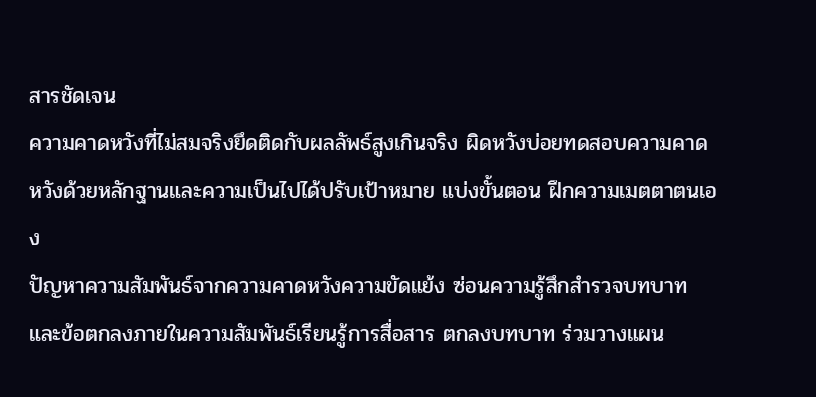สารชัดเจน
ความคาดหวังที่ไม่สมจริงยึดติดกับผลลัพธ์สูงเกินจริง ผิดหวังบ่อยทดสอบความคาดหวังด้วยหลักฐานและความเป็นไปได้ปรับเป้าหมาย แบ่งขั้นตอน ฝึกความเมตตาตนเอง
ปัญหาความสัมพันธ์จากความคาดหวังความขัดแย้ง ซ่อนความรู้สึกสำรวจบทบาทและข้อตกลงภายในความสัมพันธ์เรียนรู้การสื่อสาร ตกลงบทบาท ร่วมวางแผน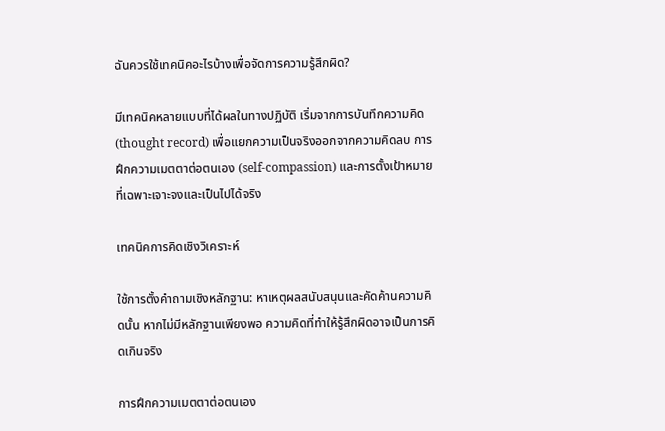ฉันควรใช้เทคนิคอะไรบ้างเพื่อจัดการความรู้สึกผิด?

มีเทคนิคหลายแบบที่ได้ผลในทางปฏิบัติ เริ่มจากการบันทึกความคิด (thought record) เพื่อแยกความเป็นจริงออกจากความคิดลบ การฝึกความเมตตาต่อตนเอง (self-compassion) และการตั้งเป้าหมายที่เฉพาะเจาะจงและเป็นไปได้จริง

เทคนิคการคิดเชิงวิเคราะห์

ใช้การตั้งคำถามเชิงหลักฐาน: หาเหตุผลสนับสนุนและคัดค้านความคิดนั้น หากไม่มีหลักฐานเพียงพอ ความคิดที่ทำให้รู้สึกผิดอาจเป็นการคิดเกินจริง

การฝึกความเมตตาต่อตนเอง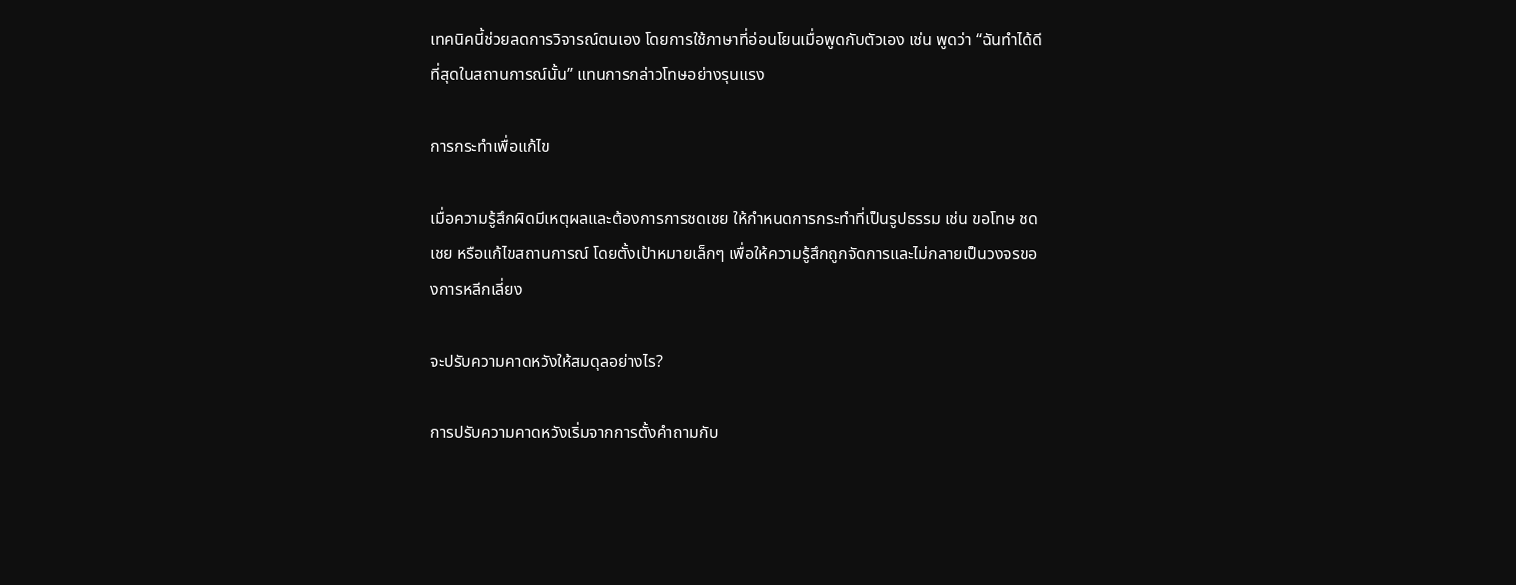เทคนิคนี้ช่วยลดการวิจารณ์ตนเอง โดยการใช้ภาษาที่อ่อนโยนเมื่อพูดกับตัวเอง เช่น พูดว่า “ฉันทำได้ดีที่สุดในสถานการณ์นั้น” แทนการกล่าวโทษอย่างรุนแรง

การกระทำเพื่อแก้ไข

เมื่อความรู้สึกผิดมีเหตุผลและต้องการการชดเชย ให้กำหนดการกระทำที่เป็นรูปธรรม เช่น ขอโทษ ชดเชย หรือแก้ไขสถานการณ์ โดยตั้งเป้าหมายเล็กๆ เพื่อให้ความรู้สึกถูกจัดการและไม่กลายเป็นวงจรของการหลีกเลี่ยง

จะปรับความคาดหวังให้สมดุลอย่างไร?

การปรับความคาดหวังเริ่มจากการตั้งคำถามกับ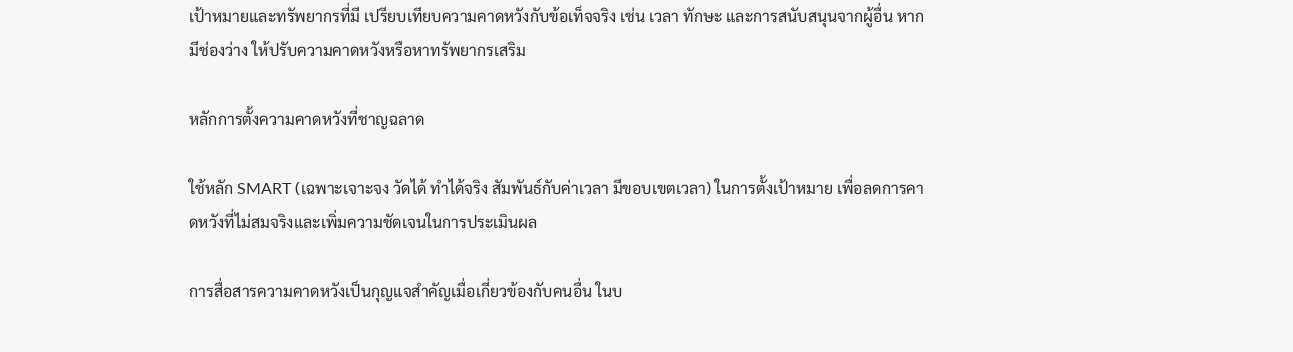เป้าหมายและทรัพยากรที่มี เปรียบเทียบความคาดหวังกับข้อเท็จจริง เช่น เวลา ทักษะ และการสนับสนุนจากผู้อื่น หากมีช่องว่าง ให้ปรับความคาดหวังหรือหาทรัพยากรเสริม

หลักการตั้งความคาดหวังที่ชาญฉลาด

ใช้หลัก SMART (เฉพาะเจาะจง วัดได้ ทำได้จริง สัมพันธ์กับค่าเวลา มีขอบเขตเวลา) ในการตั้งเป้าหมาย เพื่อลดการคาดหวังที่ไม่สมจริงและเพิ่มความชัดเจนในการประเมินผล

การสื่อสารความคาดหวังเป็นกุญแจสำคัญเมื่อเกี่ยวข้องกับคนอื่น ในบ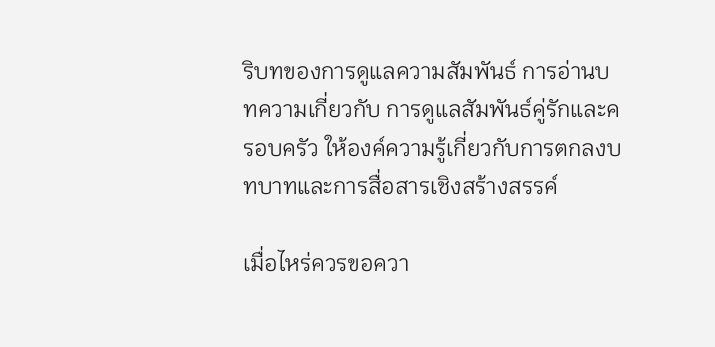ริบทของการดูแลความสัมพันธ์ การอ่านบทความเกี่ยวกับ การดูแลสัมพันธ์คู่รักและครอบครัว ให้องค์ความรู้เกี่ยวกับการตกลงบทบาทและการสื่อสารเชิงสร้างสรรค์

เมื่อไหร่ควรขอควา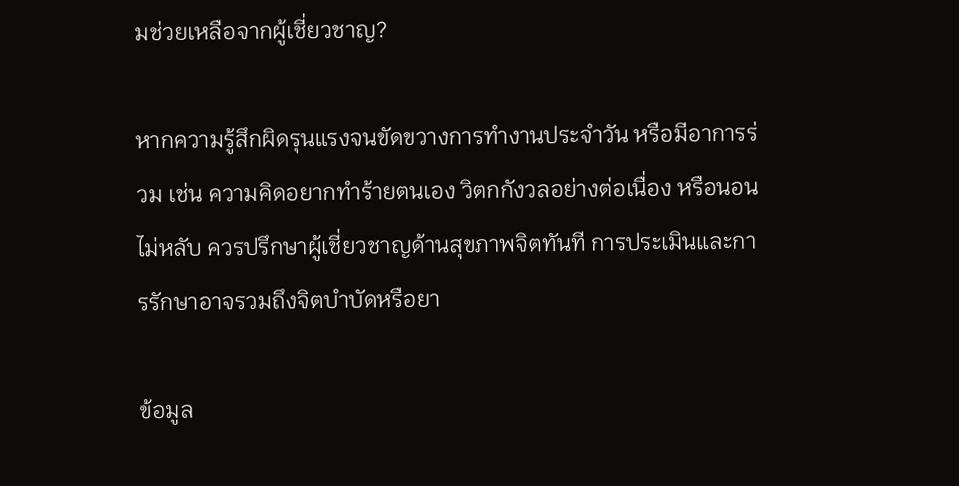มช่วยเหลือจากผู้เชี่ยวชาญ?

หากความรู้สึกผิดรุนแรงจนขัดขวางการทำงานประจำวัน หรือมีอาการร่วม เช่น ความคิดอยากทำร้ายตนเอง วิตกกังวลอย่างต่อเนื่อง หรือนอนไม่หลับ ควรปรึกษาผู้เชี่ยวชาญด้านสุขภาพจิตทันที การประเมินและการรักษาอาจรวมถึงจิตบำบัดหรือยา

ข้อมูล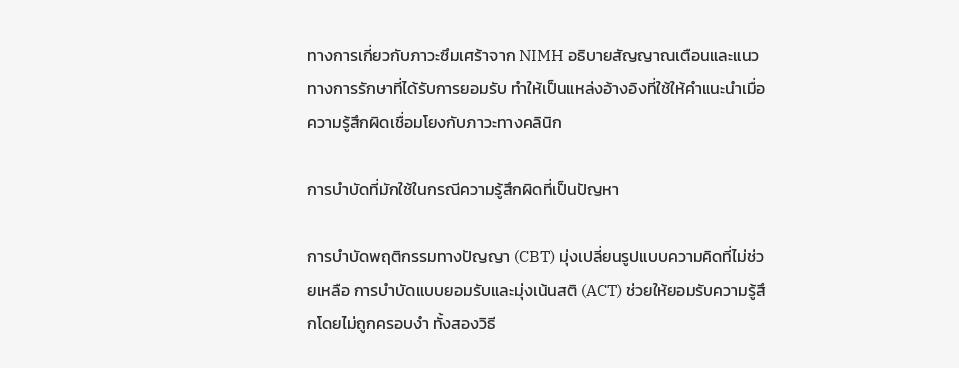ทางการเกี่ยวกับภาวะซึมเศร้าจาก NIMH อธิบายสัญญาณเตือนและแนวทางการรักษาที่ได้รับการยอมรับ ทำให้เป็นแหล่งอ้างอิงที่ใช้ให้คำแนะนำเมื่อความรู้สึกผิดเชื่อมโยงกับภาวะทางคลินิก

การบำบัดที่มักใช้ในกรณีความรู้สึกผิดที่เป็นปัญหา

การบำบัดพฤติกรรมทางปัญญา (CBT) มุ่งเปลี่ยนรูปแบบความคิดที่ไม่ช่วยเหลือ การบำบัดแบบยอมรับและมุ่งเน้นสติ (ACT) ช่วยให้ยอมรับความรู้สึกโดยไม่ถูกครอบงำ ทั้งสองวิธี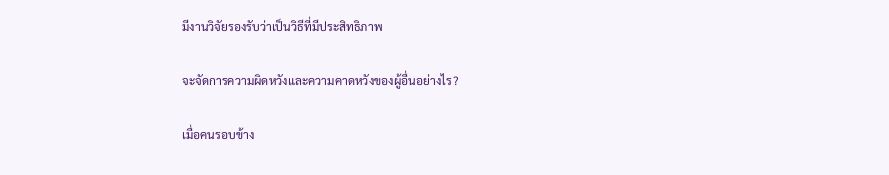มีงานวิจัยรองรับว่าเป็นวิธีที่มีประสิทธิภาพ

จะจัดการความผิดหวังและความคาดหวังของผู้อื่นอย่างไร?

เมื่อคนรอบข้าง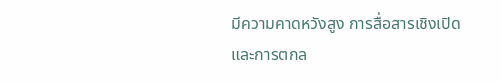มีความคาดหวังสูง การสื่อสารเชิงเปิดและการตกล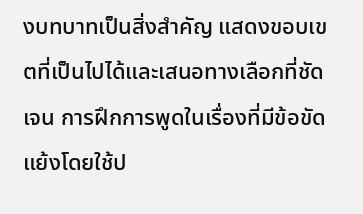งบทบาทเป็นสิ่งสำคัญ แสดงขอบเขตที่เป็นไปได้และเสนอทางเลือกที่ชัดเจน การฝึกการพูดในเรื่องที่มีข้อขัดแย้งโดยใช้ป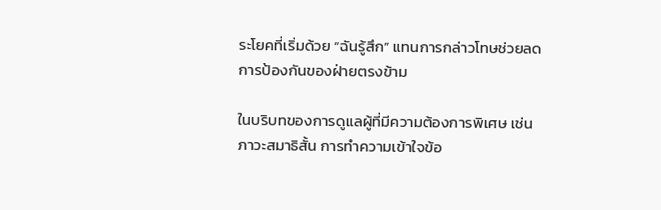ระโยคที่เริ่มด้วย “ฉันรู้สึก” แทนการกล่าวโทษช่วยลดการป้องกันของฝ่ายตรงข้าม

ในบริบทของการดูแลผู้ที่มีความต้องการพิเศษ เช่น ภาวะสมาธิสั้น การทำความเข้าใจข้อ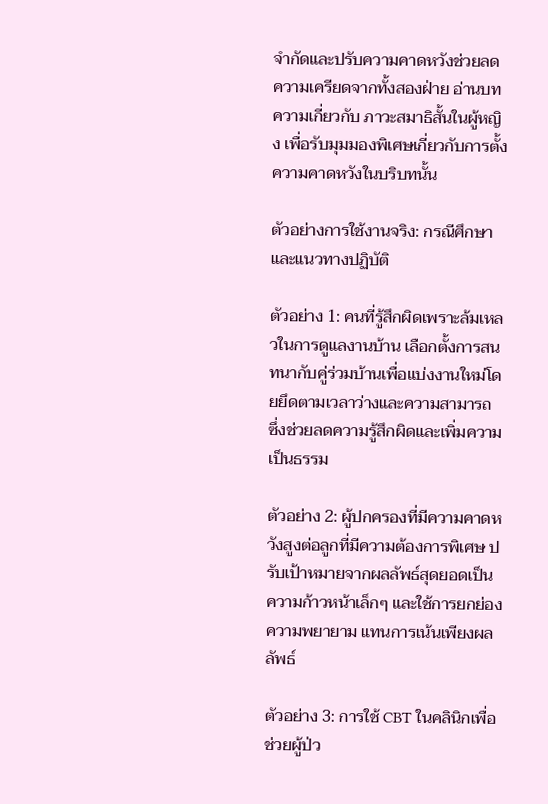จำกัดและปรับความคาดหวังช่วยลดความเครียดจากทั้งสองฝ่าย อ่านบทความเกี่ยวกับ ภาวะสมาธิสั้นในผู้หญิง เพื่อรับมุมมองพิเศษเกี่ยวกับการตั้งความคาดหวังในบริบทนั้น

ตัวอย่างการใช้งานจริง: กรณีศึกษาและแนวทางปฏิบัติ

ตัวอย่าง 1: คนที่รู้สึกผิดเพราะล้มเหลวในการดูแลงานบ้าน เลือกตั้งการสนทนากับคู่ร่วมบ้านเพื่อแบ่งงานใหม่โดยยึดตามเวลาว่างและความสามารถ ซึ่งช่วยลดความรู้สึกผิดและเพิ่มความเป็นธรรม

ตัวอย่าง 2: ผู้ปกครองที่มีความคาดหวังสูงต่อลูกที่มีความต้องการพิเศษ ปรับเป้าหมายจากผลลัพธ์สุดยอดเป็นความก้าวหน้าเล็กๆ และใช้การยกย่องความพยายาม แทนการเน้นเพียงผลลัพธ์

ตัวอย่าง 3: การใช้ CBT ในคลินิกเพื่อช่วยผู้ป่ว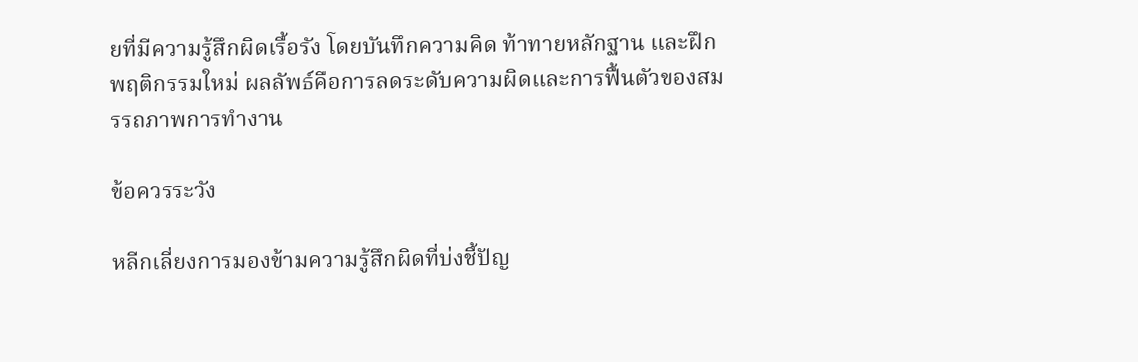ยที่มีความรู้สึกผิดเรื้อรัง โดยบันทึกความคิด ท้าทายหลักฐาน และฝึกพฤติกรรมใหม่ ผลลัพธ์คือการลดระดับความผิดและการฟื้นตัวของสมรรถภาพการทำงาน

ข้อควรระวัง

หลีกเลี่ยงการมองข้ามความรู้สึกผิดที่บ่งชี้ปัญ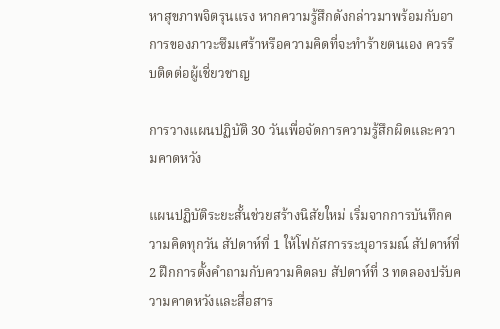หาสุขภาพจิตรุนแรง หากความรู้สึกดังกล่าวมาพร้อมกับอาการของภาวะซึมเศร้าหรือความคิดที่จะทำร้ายตนเอง ควรรีบติดต่อผู้เชี่ยวชาญ

การวางแผนปฏิบัติ 30 วันเพื่อจัดการความรู้สึกผิดและความคาดหวัง

แผนปฏิบัติระยะสั้นช่วยสร้างนิสัยใหม่ เริ่มจากการบันทึกความคิดทุกวัน สัปดาห์ที่ 1 ให้โฟกัสการระบุอารมณ์ สัปดาห์ที่ 2 ฝึกการตั้งคำถามกับความคิดลบ สัปดาห์ที่ 3 ทดลองปรับความคาดหวังและสื่อสาร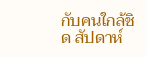กับคนใกล้ชิด สัปดาห์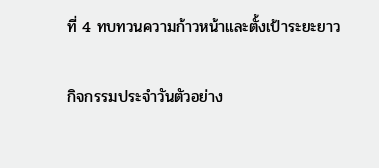ที่ 4 ทบทวนความก้าวหน้าและตั้งเป้าระยะยาว

กิจกรรมประจำวันตัวอย่าง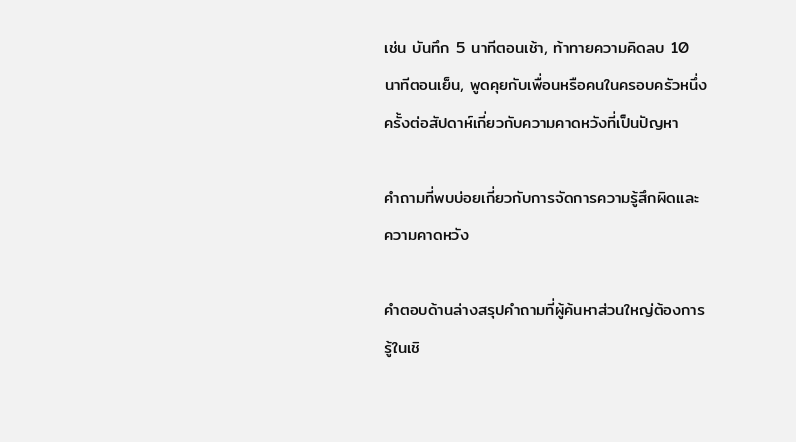เช่น บันทึก 5 นาทีตอนเช้า, ท้าทายความคิดลบ 10 นาทีตอนเย็น, พูดคุยกับเพื่อนหรือคนในครอบครัวหนึ่งครั้งต่อสัปดาห์เกี่ยวกับความคาดหวังที่เป็นปัญหา

คำถามที่พบบ่อยเกี่ยวกับการจัดการความรู้สึกผิดและความคาดหวัง

คำตอบด้านล่างสรุปคำถามที่ผู้ค้นหาส่วนใหญ่ต้องการรู้ในเชิ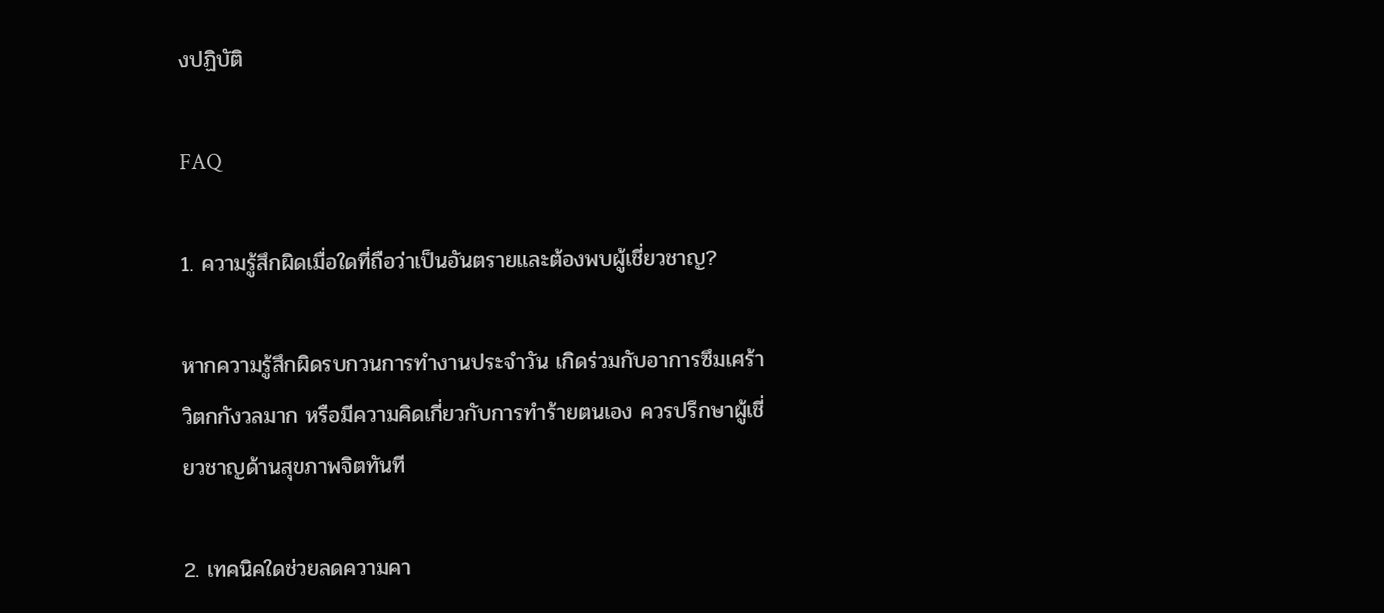งปฏิบัติ

FAQ

1. ความรู้สึกผิดเมื่อใดที่ถือว่าเป็นอันตรายและต้องพบผู้เชี่ยวชาญ?

หากความรู้สึกผิดรบกวนการทำงานประจำวัน เกิดร่วมกับอาการซึมเศร้า วิตกกังวลมาก หรือมีความคิดเกี่ยวกับการทำร้ายตนเอง ควรปรึกษาผู้เชี่ยวชาญด้านสุขภาพจิตทันที

2. เทคนิคใดช่วยลดความคา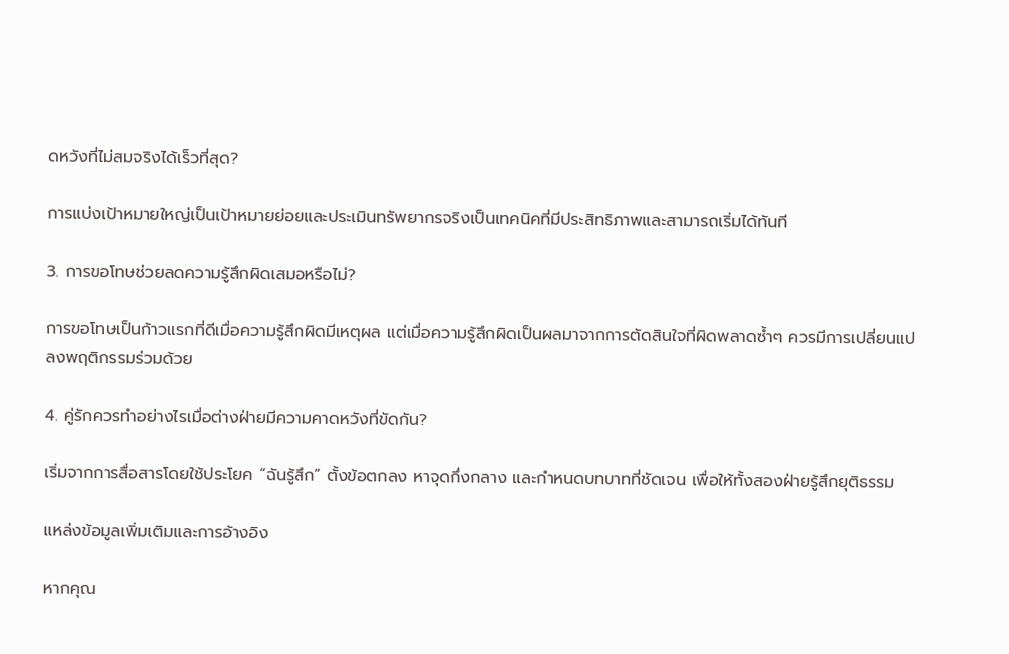ดหวังที่ไม่สมจริงได้เร็วที่สุด?

การแบ่งเป้าหมายใหญ่เป็นเป้าหมายย่อยและประเมินทรัพยากรจริงเป็นเทคนิคที่มีประสิทธิภาพและสามารถเริ่มได้ทันที

3. การขอโทษช่วยลดความรู้สึกผิดเสมอหรือไม่?

การขอโทษเป็นก้าวแรกที่ดีเมื่อความรู้สึกผิดมีเหตุผล แต่เมื่อความรู้สึกผิดเป็นผลมาจากการตัดสินใจที่ผิดพลาดซ้ำๆ ควรมีการเปลี่ยนแปลงพฤติกรรมร่วมด้วย

4. คู่รักควรทำอย่างไรเมื่อต่างฝ่ายมีความคาดหวังที่ขัดกัน?

เริ่มจากการสื่อสารโดยใช้ประโยค “ฉันรู้สึก” ตั้งข้อตกลง หาจุดกึ่งกลาง และกำหนดบทบาทที่ชัดเจน เพื่อให้ทั้งสองฝ่ายรู้สึกยุติธรรม

แหล่งข้อมูลเพิ่มเติมและการอ้างอิง

หากคุณ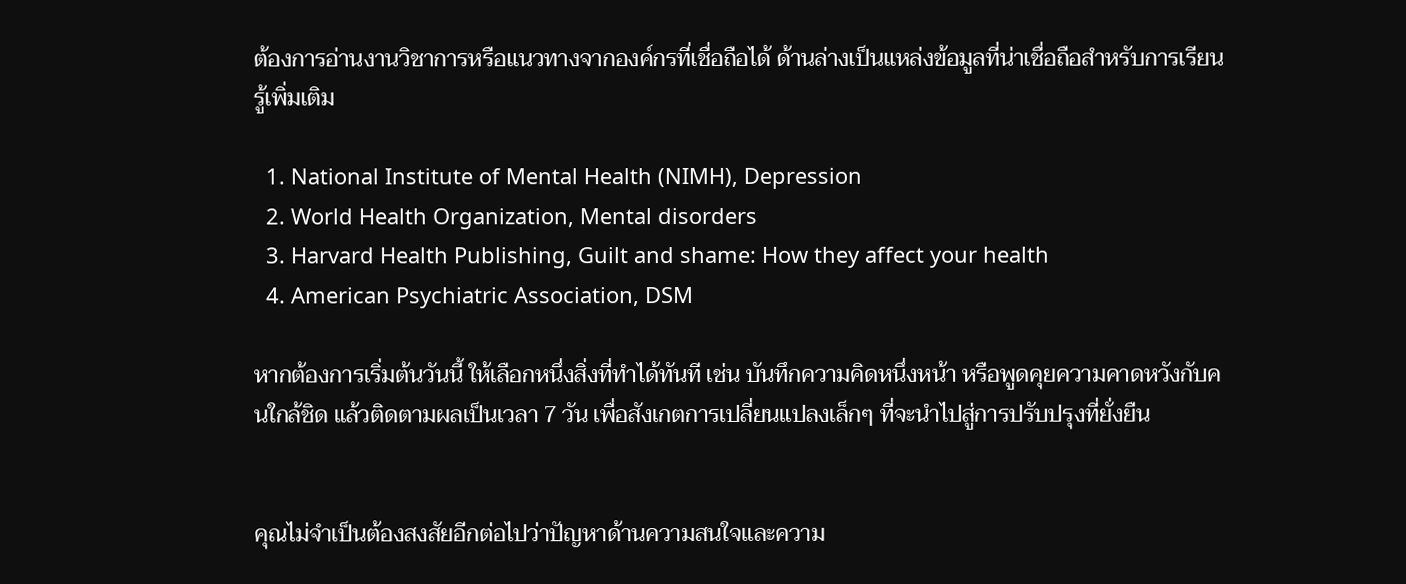ต้องการอ่านงานวิชาการหรือแนวทางจากองค์กรที่เชื่อถือได้ ด้านล่างเป็นแหล่งข้อมูลที่น่าเชื่อถือสำหรับการเรียนรู้เพิ่มเติม

  1. National Institute of Mental Health (NIMH), Depression
  2. World Health Organization, Mental disorders
  3. Harvard Health Publishing, Guilt and shame: How they affect your health
  4. American Psychiatric Association, DSM

หากต้องการเริ่มต้นวันนี้ ให้เลือกหนึ่งสิ่งที่ทำได้ทันที เช่น บันทึกความคิดหนึ่งหน้า หรือพูดคุยความคาดหวังกับคนใกล้ชิด แล้วติดตามผลเป็นเวลา 7 วัน เพื่อสังเกตการเปลี่ยนแปลงเล็กๆ ที่จะนำไปสู่การปรับปรุงที่ยั่งยืน


คุณไม่จำเป็นต้องสงสัยอีกต่อไปว่าปัญหาด้านความสนใจและความ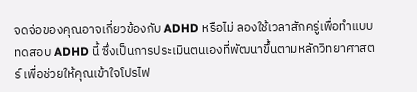จดจ่อของคุณอาจเกี่ยวข้องกับ ADHD หรือไม่ ลองใช้เวลาสักครู่เพื่อทำแบบทดสอบ ADHD นี้ ซึ่งเป็นการประเมินตนเองที่พัฒนาขึ้นตามหลักวิทยาศาสตร์ เพื่อช่วยให้คุณเข้าใจโปรไฟ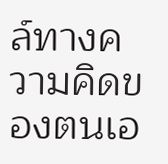ล์ทางความคิดของตนเอ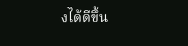งได้ดีขึ้น